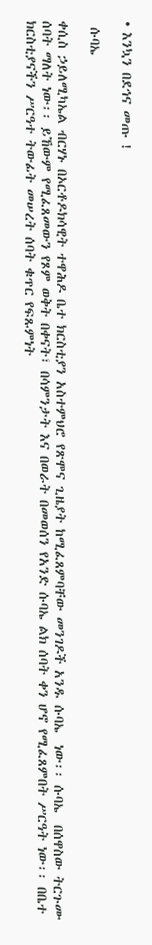• እንኳን በደኅና መጡ !

 ሱባኤ

ቀሲስ ኃይለሚካኤል ብርሃኑ በኦርቶዶክሳዊት ተዋሕዶ ቤተ ክርስቲያን አስተምህሮ የጽሞና ጊዜያት ከሚፈጸምባቸው መንገዶች አንዱ ሱባኤ  ነው፡፡ ሱባኤ  በሰዋስው ትርጉሙ ሰባት ማለት ነው፡፡ ይኸውም የሚፈጸመውን የጾም ወቅት በቀናት፣ በሳምንታት እና በወራት በመወሰን የአንድ ሱባኤ ልክ ሰባት ቀን ሆኖ የሚፈጸምበት ሥርዓት ነው፡፡ በቤተ ክርስቲያናችን ሥርዓተ ትውፊት መሠረት ሰባት ቁጥር የፍጹምነት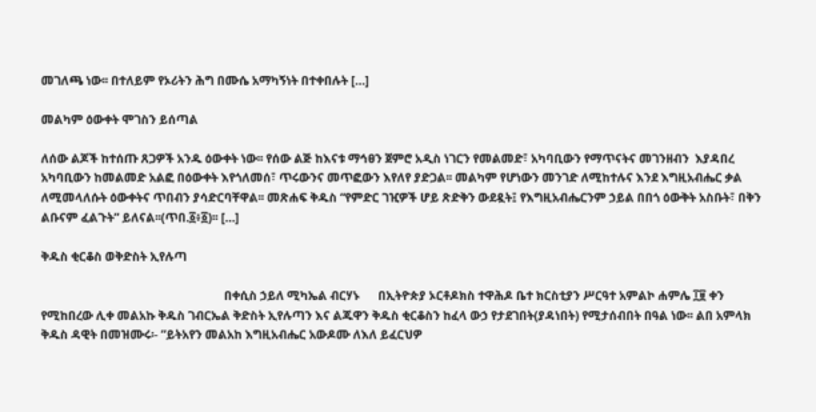መገለጫ ነው፡፡ በተለይም የኦሪትን ሕግ በሙሴ አማካኝነት በተቀበሉት […]

መልካም ዕውቀት ሞገስን ይሰጣል

ለሰው ልጆች ከተሰጡ ጸጋዎች አንዱ ዕውቀት ነው፡፡ የሰው ልጅ ከእናቱ ማኅፀን ጀምሮ አዲስ ነገርን የመልመድ፣ አካባቢውን የማጥናትና መገንዘብን  እያዳበረ አካባቢውን ከመልመድ አልፎ በዕውቀት እየጎለመሰ፣ ጥሩውንና መጥፎውን እየለየ ያድጋል፡፡ መልካም የሆነውን መንገድ ለሚከተሉና እንደ እግዚአብሔር ቃል ለሚመላለሱት ዕውቀትና ጥበብን ያሳድርባቸዋል፡፡ መጽሐፍ ቅዱስ “የምድር ገዢዎች ሆይ ጽድቅን ውደዷት፤ የእግዚአብሔርንም ኃይል በበጎ ዕውቅት አስቡት፣ በቅን ልቡናም ፈልጉት” ይለናል፡፡(ጥበ.፩፥፩)፡፡ […]

ቅዱስ ቂርቆስ ወቅድስት ኢየሉጣ

                                                             በቀሲስ ኃይለ ሚካኤል ብርሃኑ      በኢትዮጵያ ኦርቶዶክስ ተዋሕዶ ቤተ ክርስቲያን ሥርዓተ አምልኮ ሐምሌ ፲፱ ቀን የሚከበረው ሊቀ መልአኩ ቅዱስ ገብርኤል ቅድስት ኢየሉጣን እና ልጁዋን ቅዱስ ቂርቆስን ከፈላ ውኃ የታደገበት(ያዳነበት) የሚታሰብበት በዓል ነው፡፡ ልበ አምላክ ቅዱስ ዳዊት በመዝሙሩ፡- ”ይትአየን መልአከ እግዚአብሔር አውዶሙ ለእለ ይፈርህዎ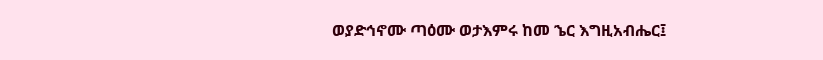ወያድኅኖሙ ጣዕሙ ወታእምሩ ከመ ኄር እግዚአብሔር፤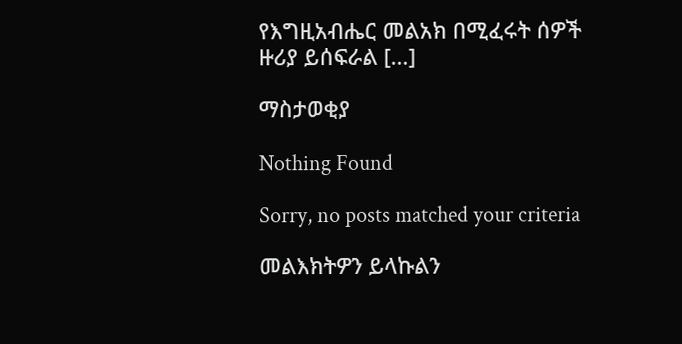የእግዚአብሔር መልአክ በሚፈሩት ሰዎች ዙሪያ ይሰፍራል […]

ማስታወቂያ

Nothing Found

Sorry, no posts matched your criteria

መልእክትዎን ይላኩልን